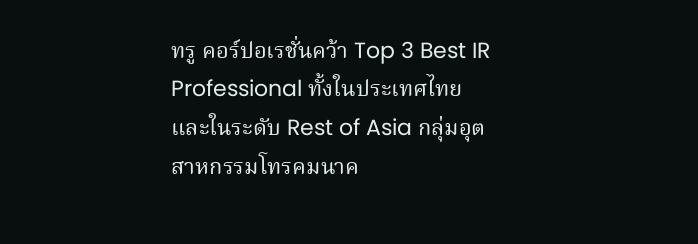ทรู คอร์ปอเรชั่นคว้า Top 3 Best IR Professional ทั้งในประเทศไทย และในระดับ Rest of Asia กลุ่มอุตสาหกรรมโทรคมนาค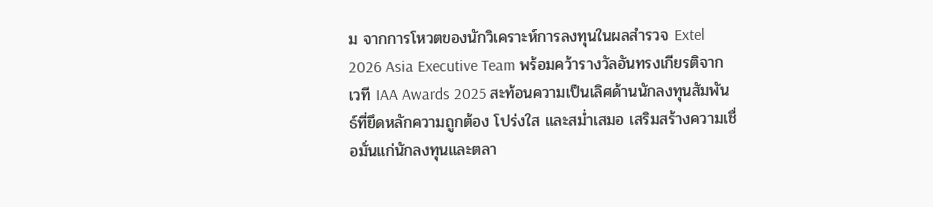ม จากการโหวตของนักวิเคราะห์การลงทุนในผลสำรวจ Extel 2026 Asia Executive Team พร้อมคว้ารางวัลอันทรงเกียรติจากเวที IAA Awards 2025 สะท้อนความเป็นเลิศด้านนักลงทุนสัมพันธ์ที่ยึดหลักความถูกต้อง โปร่งใส และสม่ำเสมอ เสริมสร้างความเชื่อมั่นแก่นักลงทุนและตลา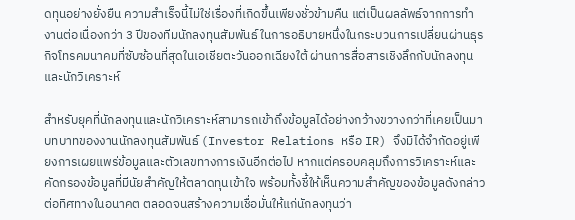ดทุนอย่างยั่งยืน ความสำเร็จนี้ไม่ใช่เรื่องที่เกิดขึ้นเพียงชั่วข้ามคืน แต่เป็นผลลัพธ์จากการทำงานต่อเนื่องกว่า 3 ปีของทีมนักลงทุนสัมพันธ์ ในการอธิบายหนึ่งในกระบวนการเปลี่ยนผ่านธุรกิจโทรคมนาคมที่ซับซ้อนที่สุดในเอเชียตะวันออกเฉียงใต้ ผ่านการสื่อสารเชิงลึกกับนักลงทุนและนักวิเคราะห์

สำหรับยุคที่นักลงทุนและนักวิเคราะห์สามารถเข้าถึงข้อมูลได้อย่างกว้างขวางกว่าที่เคยเป็นมา บทบาทของงานนักลงทุนสัมพันธ์ (Investor Relations หรือ IR) จึงมิได้จำกัดอยู่เพียงการเผยแพร่ข้อมูลและตัวเลขทางการเงินอีกต่อไป หากแต่ครอบคลุมถึงการวิเคราะห์และคัดกรองข้อมูลที่มีนัยสำคัญให้ตลาดทุนเข้าใจ พร้อมทั้งชี้ให้เห็นความสำคัญของข้อมูลดังกล่าวต่อทิศทางในอนาคต ตลอดจนสร้างความเชื่อมั่นให้แก่นักลงทุนว่า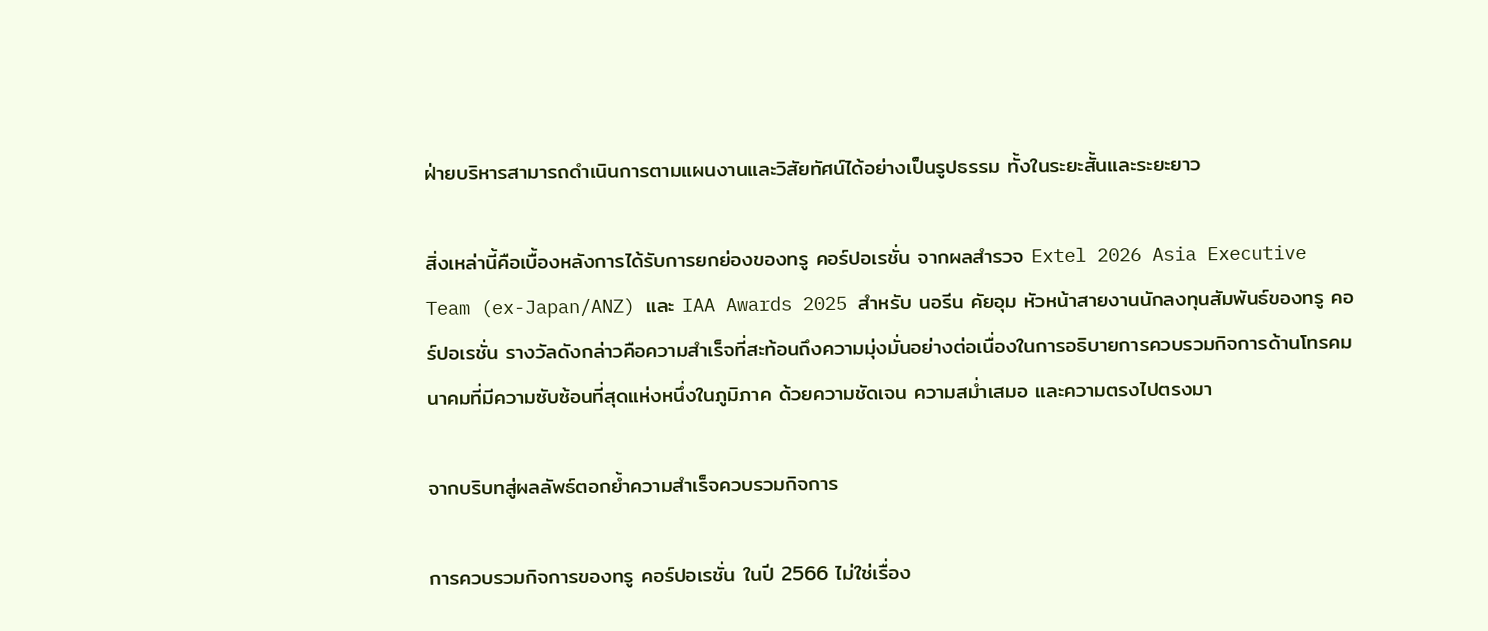ฝ่ายบริหารสามารถดำเนินการตามแผนงานและวิสัยทัศน์ได้อย่างเป็นรูปธรรม ทั้งในระยะสั้นและระยะยาว

สิ่งเหล่านี้คือเบื้องหลังการได้รับการยกย่องของทรู คอร์ปอเรชั่น จากผลสำรวจ Extel 2026 Asia Executive Team (ex-Japan/ANZ) และ IAA Awards 2025 สำหรับ นอรีน คัยอุม หัวหน้าสายงานนักลงทุนสัมพันธ์ของทรู คอร์ปอเรชั่น รางวัลดังกล่าวคือความสำเร็จที่สะท้อนถึงความมุ่งมั่นอย่างต่อเนื่องในการอธิบายการควบรวมกิจการด้านโทรคมนาคมที่มีความซับซ้อนที่สุดแห่งหนึ่งในภูมิภาค ด้วยความชัดเจน ความสม่ำเสมอ และความตรงไปตรงมา

จากบริบทสู่ผลลัพธ์ตอกย้ำความสำเร็จควบรวมกิจการ

การควบรวมกิจการของทรู คอร์ปอเรชั่น ในปี 2566 ไม่ใช่เรื่อง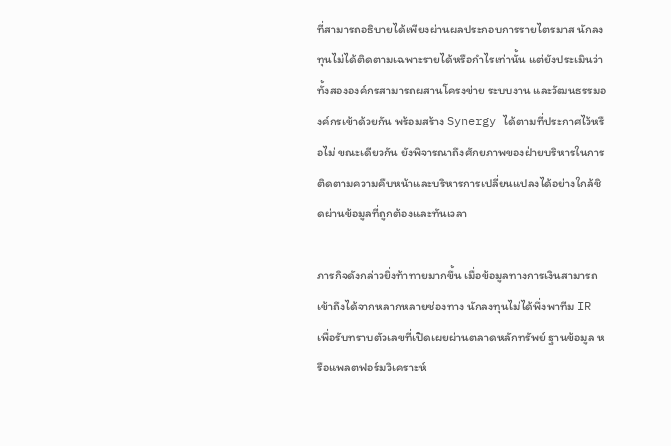ที่สามารถอธิบายได้เพียงผ่านผลประกอบการรายไตรมาส นักลงทุนไม่ได้ติดตามเฉพาะรายได้หรือกำไรเท่านั้น แต่ยังประเมินว่าทั้งสององค์กรสามารถผสานโครงข่าย ระบบงาน และวัฒนธรรมองค์กรเข้าด้วยกัน พร้อมสร้าง Synergy ได้ตามที่ประกาศไว้หรือไม่ ขณะเดียวกัน ยังพิจารณาถึงศักยภาพของฝ่ายบริหารในการติดตามความคืบหน้าและบริหารการเปลี่ยนแปลงได้อย่างใกล้ชิดผ่านข้อมูลที่ถูกต้องและทันเวลา

ภารกิจดังกล่าวยิ่งท้าทายมากขึ้น เมื่อข้อมูลทางการเงินสามารถเข้าถึงได้จากหลากหลายช่องทาง นักลงทุนไม่ได้พึ่งพาทีม IR เพื่อรับทราบตัวเลขที่เปิดเผยผ่านตลาดหลักทรัพย์ ฐานข้อมูล หรือแพลตฟอร์มวิเคราะห์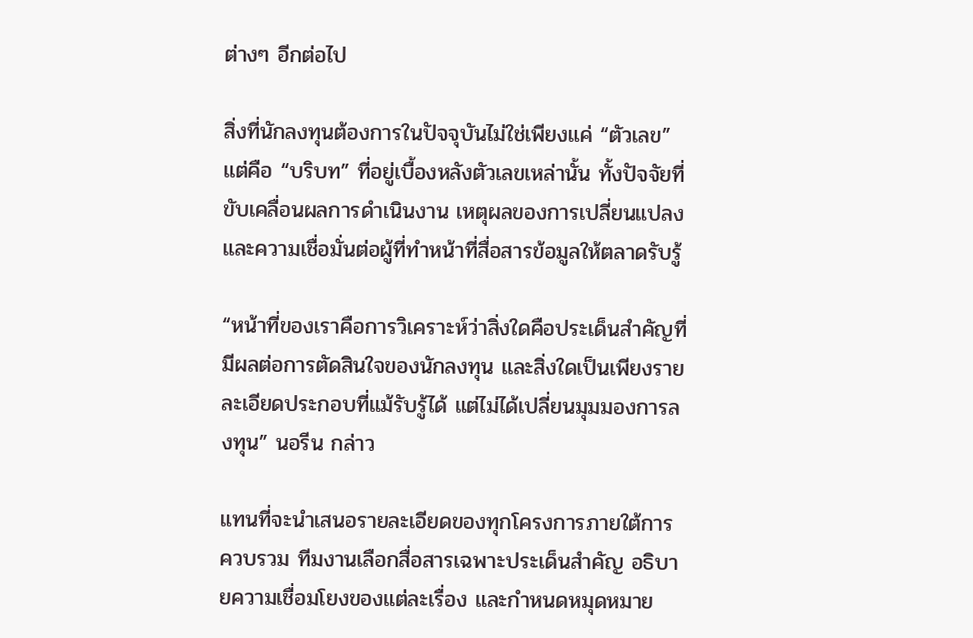ต่างๆ อีกต่อไป

สิ่งที่นักลงทุนต้องการในปัจจุบันไม่ใช่เพียงแค่ “ตัวเลข” แต่คือ “บริบท” ที่อยู่เบื้องหลังตัวเลขเหล่านั้น ทั้งปัจจัยที่ขับเคลื่อนผลการดำเนินงาน เหตุผลของการเปลี่ยนแปลง และความเชื่อมั่นต่อผู้ที่ทำหน้าที่สื่อสารข้อมูลให้ตลาดรับรู้

“หน้าที่ของเราคือการวิเคราะห์ว่าสิ่งใดคือประเด็นสำคัญที่มีผลต่อการตัดสินใจของนักลงทุน และสิ่งใดเป็นเพียงรายละเอียดประกอบที่แม้รับรู้ได้ แต่ไม่ได้เปลี่ยนมุมมองการลงทุน” นอรีน กล่าว

แทนที่จะนำเสนอรายละเอียดของทุกโครงการภายใต้การควบรวม ทีมงานเลือกสื่อสารเฉพาะประเด็นสำคัญ อธิบายความเชื่อมโยงของแต่ละเรื่อง และกำหนดหมุดหมาย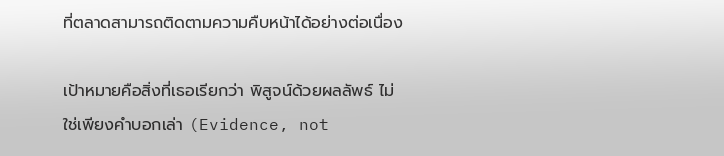ที่ตลาดสามารถติดตามความคืบหน้าได้อย่างต่อเนื่อง

เป้าหมายคือสิ่งที่เธอเรียกว่า พิสูจน์ด้วยผลลัพธ์ ไม่ใช่เพียงคำบอกเล่า (Evidence, not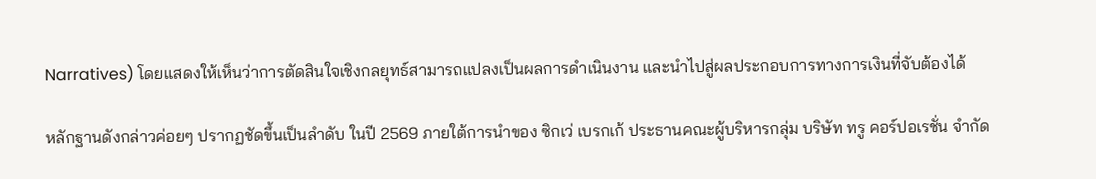Narratives) โดยแสดงให้เห็นว่าการตัดสินใจเชิงกลยุทธ์สามารถแปลงเป็นผลการดำเนินงาน และนำไปสู่ผลประกอบการทางการเงินที่จับต้องได้

หลักฐานดังกล่าวค่อยๆ ปรากฏชัดขึ้นเป็นลำดับ ในปี 2569 ภายใต้การนำของ ซิกเว่ เบรกเก้ ประธานคณะผู้บริหารกลุ่ม บริษัท ทรู คอร์ปอเรชั่น จำกัด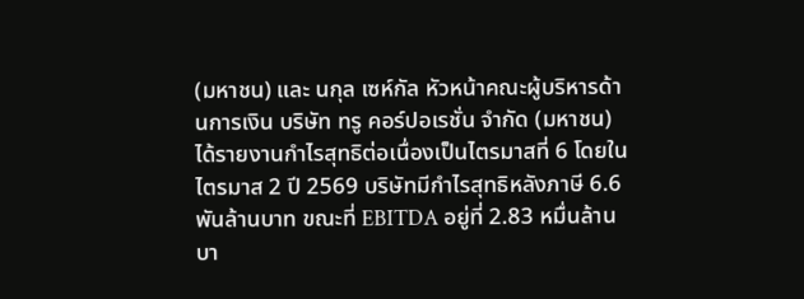(มหาชน) และ นกุล เซห์กัล หัวหน้าคณะผู้บริหารด้านการเงิน บริษัท ทรู คอร์ปอเรชั่น จำกัด (มหาชน) ได้รายงานกำไรสุทธิต่อเนื่องเป็นไตรมาสที่ 6 โดยในไตรมาส 2 ปี 2569 บริษัทมีกำไรสุทธิหลังภาษี 6.6 พันล้านบาท ขณะที่ EBITDA อยู่ที่ 2.83 หมื่นล้านบา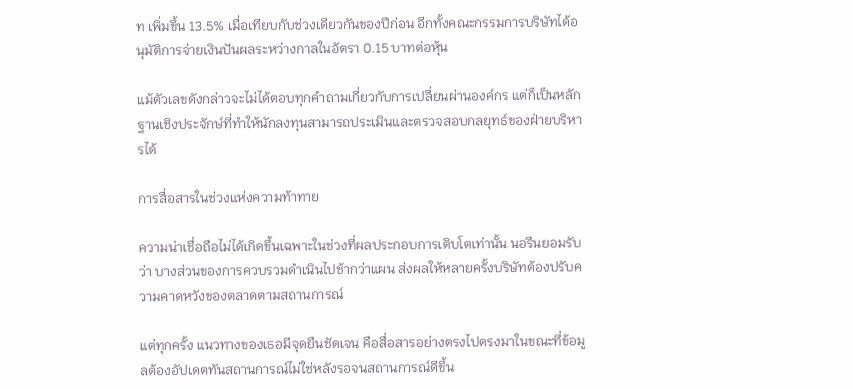ท เพิ่มขึ้น 13.5% เมื่อเทียบกับช่วงเดียวกันของปีก่อน อีกทั้งคณะกรรมการบริษัทได้อนุมัติการจ่ายเงินปันผลระหว่างกาลในอัตรา 0.15 บาทต่อหุ้น

แม้ตัวเลขดังกล่าวจะไม่ได้ตอบทุกคำถามเกี่ยวกับการเปลี่ยนผ่านองค์กร แต่ก็เป็นหลักฐานเชิงประจักษ์ที่ทำให้นักลงทุนสามารถประเมินและตรวจสอบกลยุทธ์ของฝ่ายบริหารได้

การสื่อสารในช่วงแห่งความท้าทาย

ความน่าเชื่อถือไม่ได้เกิดขึ้นเฉพาะในช่วงที่ผลประกอบการเติบโตเท่านั้น นอรีนยอมรับว่า บางส่วนของการควบรวมดำเนินไปช้ากว่าแผน ส่งผลให้หลายครั้งบริษัทต้องปรับความคาดหวังของตลาดตามสถานการณ์

แต่ทุกครั้ง แนวทางของเธอมีจุดยืนชัดเจน คือสื่อสารอย่างตรงไปตรงมาในขณะที่ข้อมูลต้องอัปเดตทันสถานการณ์ไม่ใช่หลังรอจนสถานการณ์ดีขึ้น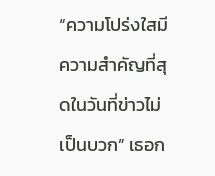“ความโปร่งใสมีความสำคัญที่สุดในวันที่ข่าวไม่เป็นบวก” เธอก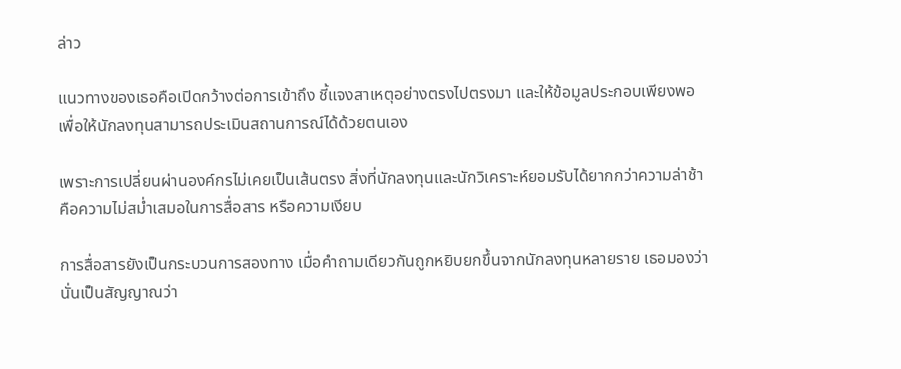ล่าว

แนวทางของเธอคือเปิดกว้างต่อการเข้าถึง ชี้แจงสาเหตุอย่างตรงไปตรงมา และให้ข้อมูลประกอบเพียงพอเพื่อให้นักลงทุนสามารถประเมินสถานการณ์ได้ด้วยตนเอง

เพราะการเปลี่ยนผ่านองค์กรไม่เคยเป็นเส้นตรง สิ่งที่นักลงทุนและนักวิเคราะห์ยอมรับได้ยากกว่าความล่าช้า คือความไม่สม่ำเสมอในการสื่อสาร หรือความเงียบ

การสื่อสารยังเป็นกระบวนการสองทาง เมื่อคำถามเดียวกันถูกหยิบยกขึ้นจากนักลงทุนหลายราย เธอมองว่านั่นเป็นสัญญาณว่า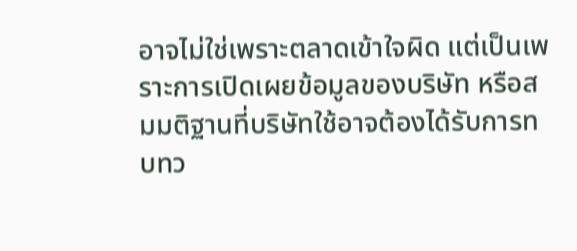อาจไม่ใช่เพราะตลาดเข้าใจผิด แต่เป็นเพราะการเปิดเผยข้อมูลของบริษัท หรือสมมติฐานที่บริษัทใช้อาจต้องได้รับการทบทว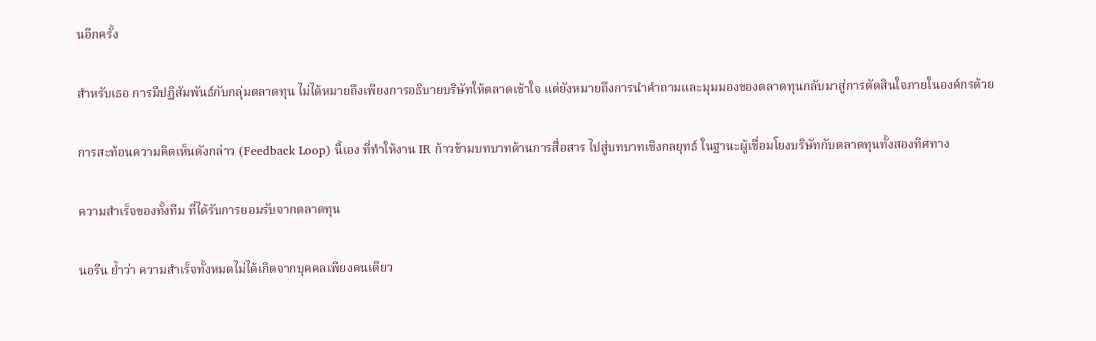นอีกครั้ง

สำหรับเธอ การมีปฏิสัมพันธ์กับกลุ่มตลาดทุน ไม่ได้หมายถึงเพียงการอธิบายบริษัทให้ตลาดเข้าใจ แต่ยังหมายถึงการนำคำถามและมุมมองของตลาดทุนกลับมาสู่การตัดสินใจภายในองค์กรด้วย

การสะท้อนความคิดเห็นดังกล่าว (Feedback Loop) นี้เอง ที่ทำให้งาน IR ก้าวข้ามบทบาทด้านการสื่อสาร ไปสู่บทบาทเชิงกลยุทธ์ ในฐานะผู้เชื่อมโยงบริษัทกับตลาดทุนทั้งสองทิศทาง

ความสำเร็จของทั้งทีม ที่ได้รับการยอมรับจากตลาดทุน

นอรีน ย้ำว่า ความสำเร็จทั้งหมดไม่ได้เกิดจากบุคคลเพียงคนเดียว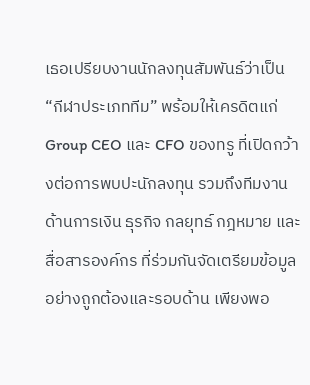เธอเปรียบงานนักลงทุนสัมพันธ์ว่าเป็น “กีฬาประเภททีม” พร้อมให้เครดิตแก่ Group CEO และ CFO ของทรู ที่เปิดกว้างต่อการพบปะนักลงทุน รวมถึงทีมงานด้านการเงิน ธุรกิจ กลยุทธ์ กฎหมาย และสื่อสารองค์กร ที่ร่วมกันจัดเตรียมข้อมูลอย่างถูกต้องและรอบด้าน เพียงพอ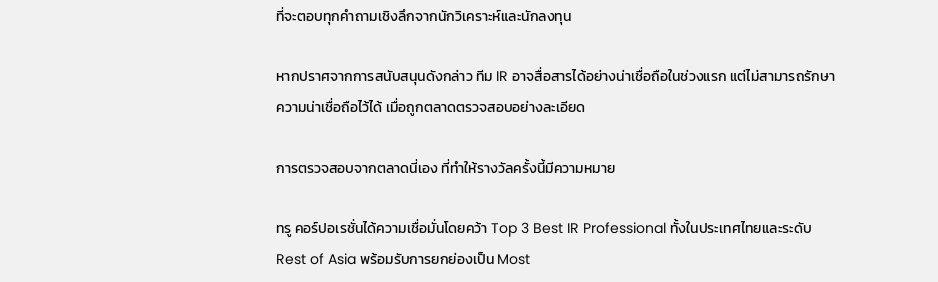ที่จะตอบทุกคำถามเชิงลึกจากนักวิเคราะห์และนักลงทุน

หากปราศจากการสนับสนุนดังกล่าว ทีม IR อาจสื่อสารได้อย่างน่าเชื่อถือในช่วงแรก แต่ไม่สามารถรักษาความน่าเชื่อถือไว้ได้ เมื่อถูกตลาดตรวจสอบอย่างละเอียด

การตรวจสอบจากตลาดนี่เอง ที่ทำให้รางวัลครั้งนี้มีความหมาย

ทรู คอร์ปอเรชั่นได้ความเชื่อมั่นโดยคว้า Top 3 Best IR Professional ทั้งในประเทศไทยและระดับ Rest of Asia พร้อมรับการยกย่องเป็น Most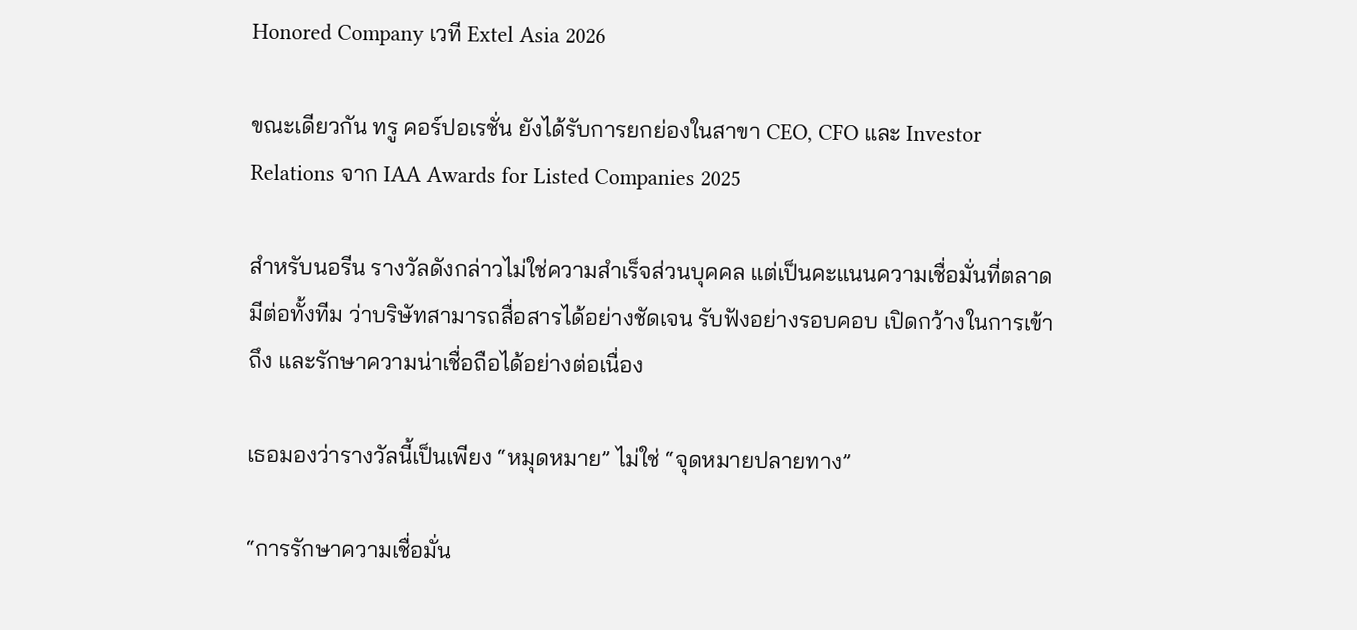Honored Company เวที Extel Asia 2026

ขณะเดียวกัน ทรู คอร์ปอเรชั่น ยังได้รับการยกย่องในสาขา CEO, CFO และ Investor Relations จาก IAA Awards for Listed Companies 2025

สำหรับนอรีน รางวัลดังกล่าวไม่ใช่ความสำเร็จส่วนบุคคล แต่เป็นคะแนนความเชื่อมั่นที่ตลาดมีต่อทั้งทีม ว่าบริษัทสามารถสื่อสารได้อย่างชัดเจน รับฟังอย่างรอบคอบ เปิดกว้างในการเข้าถึง และรักษาความน่าเชื่อถือได้อย่างต่อเนื่อง

เธอมองว่ารางวัลนี้เป็นเพียง “หมุดหมาย” ไม่ใช่ “จุดหมายปลายทาง”

“การรักษาความเชื่อมั่น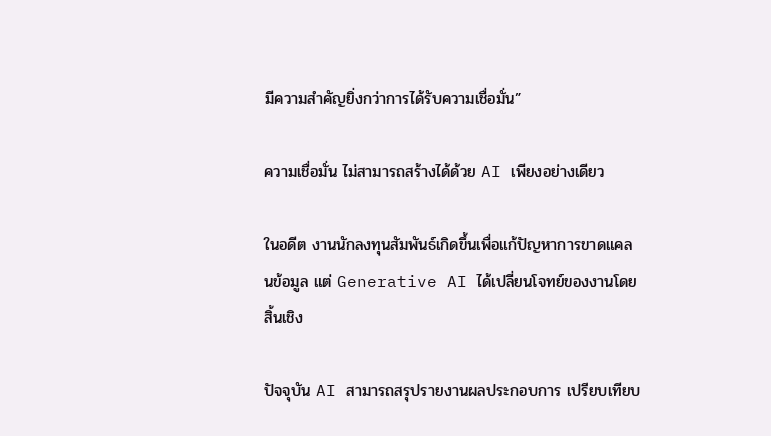มีความสำคัญยิ่งกว่าการได้รับความเชื่อมั่น”

ความเชื่อมั่น ไม่สามารถสร้างได้ด้วย AI เพียงอย่างเดียว

ในอดีต งานนักลงทุนสัมพันธ์เกิดขึ้นเพื่อแก้ปัญหาการขาดแคลนข้อมูล แต่ Generative AI ได้เปลี่ยนโจทย์ของงานโดยสิ้นเชิง

ปัจจุบัน AI สามารถสรุปรายงานผลประกอบการ เปรียบเทียบ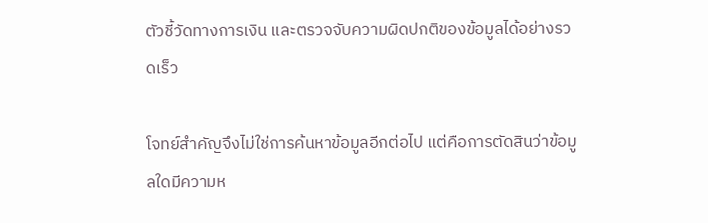ตัวชี้วัดทางการเงิน และตรวจจับความผิดปกติของข้อมูลได้อย่างรวดเร็ว

โจทย์สำคัญจึงไม่ใช่การค้นหาข้อมูลอีกต่อไป แต่คือการตัดสินว่าข้อมูลใดมีความห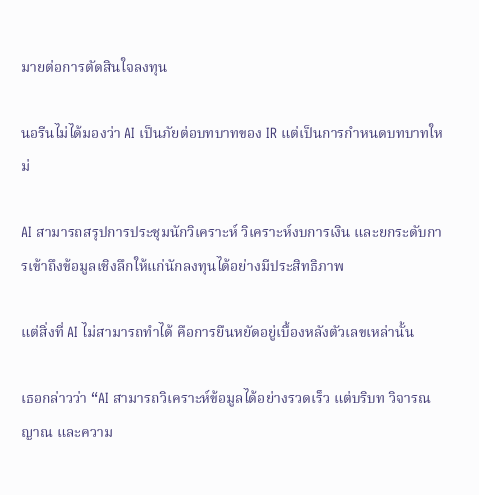มายต่อการตัดสินใจลงทุน

นอรีนไม่ได้มองว่า AI เป็นภัยต่อบทบาทของ IR แต่เป็นการกำหนดบทบาทใหม่

AI สามารถสรุปการประชุมนักวิเคราะห์ วิเคราะห์งบการเงิน และยกระดับการเข้าถึงข้อมูลเชิงลึกให้แก่นักลงทุนได้อย่างมีประสิทธิภาพ

แต่สิ่งที่ AI ไม่สามารถทำได้ คือการยืนหยัดอยู่เบื้องหลังตัวเลขเหล่านั้น

เธอกล่าวว่า “AI สามารถวิเคราะห์ข้อมูลได้อย่างรวดเร็ว แต่บริบท วิจารณญาณ และความ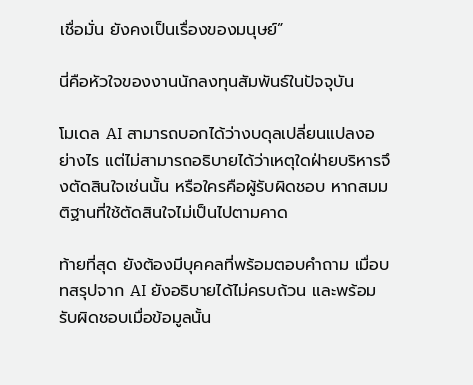เชื่อมั่น ยังคงเป็นเรื่องของมนุษย์”

นี่คือหัวใจของงานนักลงทุนสัมพันธ์ในปัจจุบัน

โมเดล AI สามารถบอกได้ว่างบดุลเปลี่ยนแปลงอย่างไร แต่ไม่สามารถอธิบายได้ว่าเหตุใดฝ่ายบริหารจึงตัดสินใจเช่นนั้น หรือใครคือผู้รับผิดชอบ หากสมมติฐานที่ใช้ตัดสินใจไม่เป็นไปตามคาด

ท้ายที่สุด ยังต้องมีบุคคลที่พร้อมตอบคำถาม เมื่อบทสรุปจาก AI ยังอธิบายได้ไม่ครบถ้วน และพร้อมรับผิดชอบเมื่อข้อมูลนั้น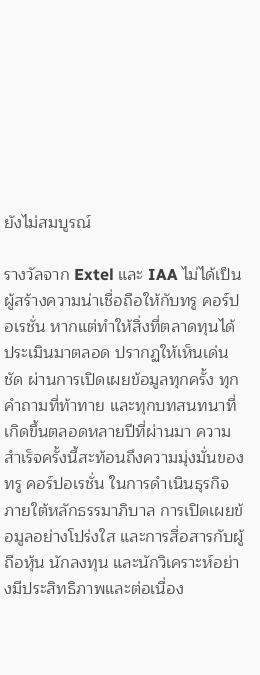ยังไม่สมบูรณ์

รางวัลจาก Extel และ IAA ไม่ได้เป็นผู้สร้างความน่าเชื่อถือให้กับทรู คอร์ปอเรชั่น หากแต่ทำให้สิ่งที่ตลาดทุนได้ประเมินมาตลอด ปรากฏให้เห็นเด่นชัด ผ่านการเปิดเผยข้อมูลทุกครั้ง ทุกคำถามที่ท้าทาย และทุกบทสนทนาที่เกิดขึ้นตลอดหลายปีที่ผ่านมา ความสำเร็จครั้งนี้สะท้อนถึงความมุ่งมั่นของทรู คอร์ปอเรชั่น ในการดำเนินธุรกิจภายใต้หลักธรรมาภิบาล การเปิดเผยข้อมูลอย่างโปร่งใส และการสื่อสารกับผู้ถือหุ้น นักลงทุน และนักวิเคราะห์อย่างมีประสิทธิภาพและต่อเนื่อง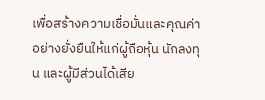เพื่อสร้างความเชื่อมั่นและคุณค่าอย่างยั่งยืนให้แก่ผู้ถือหุ้น นักลงทุน และผู้มีส่วนได้เสีย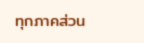ทุกภาคส่วน